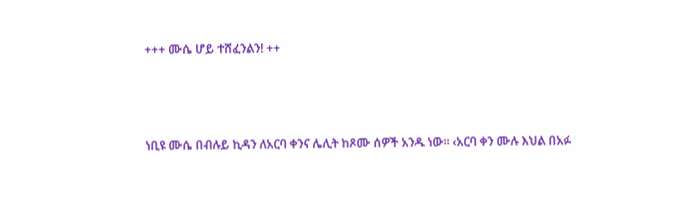+++ ሙሴ ሆይ ተሸፈንልን! ++



ነቢዩ ሙሴ በብሉይ ኪዳን ለአርባ ቀንና ሌሊት ከጾሙ ሰዎች አንዱ ነው፡፡ ‹አርባ ቀን ሙሉ እህል በአፉ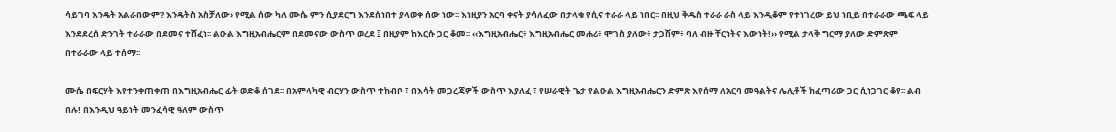ሳይገባ እንዴት አልራበውም? እንዴትስ አስቻለው› የሚል ሰው ካለ ሙሴ ምን ሲያደርግ እንደሰነበተ ያላወቀ ሰው ነው፡፡ እነዚያን አርባ ቀናት ያሳለፈው በታላቁ የሲና ተራራ ላይ ነበር፡፡ በዚህ ቅዱስ ተራራ ራስ ላይ እንዲቆም የተነገረው ይህ ነቢይ በተራራው ጫፍ ላይ እንደደረሰ ድንገት ተራራው በደመና ተሸፈነ፡፡ ልዑል እግዚአብሔርም በደመናው ውስጥ ወረደ ፤ በዚያም ከእርሱ ጋር ቆመ፡፡ ‹‹እግዚአብሔር፥ እግዚአብሔር መሐሪ፥ ሞገስ ያለው፥ ታጋሽም፥ ባለ ብዙ ቸርነትና እውነት!›› የሚል ታላቅ ግርማ ያለው ድምጽም በተራራው ላይ ተሰማ፡፡

ሙሴ በፍርሃት እየተንቀጠቀጠ በእግዚአብሔር ፊት ወድቆ ሰገደ፡፡ በአምላካዊ ብርሃን ውስጥ ተከብቦ ፣ በእሳት መጋረጃዎች ውስጥ እያለፈ ፣ የሠራዊት ጌታ የልዑል እግዚአብሔርን ድምጽ እየሰማ ለአርባ መዓልትና ሌሊቶች ከፈጣሪው ጋር ሲነጋገር ቆየ፡፡ ልብ በሉ! በእንዲህ ዓይነት መንፈሳዊ ዓለም ውስጥ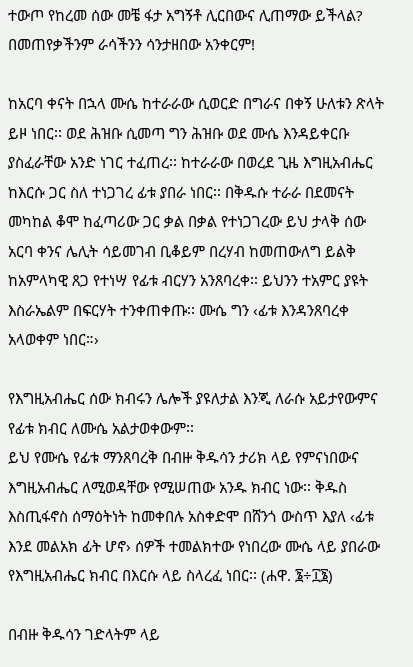ተውጦ የከረመ ሰው መቼ ፋታ አግኝቶ ሊርበውና ሊጠማው ይችላል? በመጠየቃችንም ራሳችንን ሳንታዘበው አንቀርም!

ከአርባ ቀናት በኋላ ሙሴ ከተራራው ሲወርድ በግራና በቀኝ ሁለቱን ጽላት ይዞ ነበር፡፡ ወደ ሕዝቡ ሲመጣ ግን ሕዝቡ ወደ ሙሴ እንዳይቀርቡ ያስፈራቸው አንድ ነገር ተፈጠረ፡፡ ከተራራው በወረደ ጊዜ እግዚአብሔር ከእርሱ ጋር ስለ ተነጋገረ ፊቱ ያበራ ነበር፡፡ በቅዱሱ ተራራ በደመናት መካከል ቆሞ ከፈጣሪው ጋር ቃል በቃል የተነጋገረው ይህ ታላቅ ሰው አርባ ቀንና ሌሊት ሳይመገብ ቢቆይም በረሃብ ከመጠውለግ ይልቅ ከአምላካዊ ጸጋ የተነሣ የፊቱ ብርሃን አንጸባረቀ፡፡ ይህንን ተአምር ያዩት እስራኤልም በፍርሃት ተንቀጠቀጡ፡፡ ሙሴ ግን ‹ፊቱ እንዳንጸባረቀ አላወቀም ነበር።›

የእግዚአብሔር ሰው ክብሩን ሌሎች ያዩለታል እንጂ ለራሱ አይታየውምና የፊቱ ክብር ለሙሴ አልታወቀውም፡፡
ይህ የሙሴ የፊቱ ማንጸባረቅ በብዙ ቅዱሳን ታሪክ ላይ የምናነበውና እግዚአብሔር ለሚወዳቸው የሚሠጠው አንዱ ክብር ነው፡፡ ቅዱስ እስጢፋኖስ ሰማዕትነት ከመቀበሉ አስቀድሞ በሸንጎ ውስጥ እያለ ‹ፊቱ እንደ መልአክ ፊት ሆኖ› ሰዎች ተመልክተው የነበረው ሙሴ ላይ ያበራው የእግዚአብሔር ክብር በእርሱ ላይ ስላረፈ ነበር፡፡ (ሐዋ. ፮÷፲፮)

በብዙ ቅዱሳን ገድላትም ላይ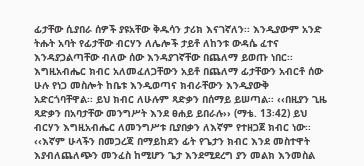ፊታቸው ሲያበራ ሰዎች ያዩአቸው ቅዱሳን ታሪክ እናገኛለን፡፡ እንዲያውም አንድ ትሑት አባት የፊታቸው ብርሃን ለሌሎች ታይቶ ለከንቱ ውዳሴ ፈተና እንዳያጋልጣቸው ብለው ሰው እንዳያገኛቸው በጨለማ ይወጡ ነበር፡፡ እግዚአብሔር ክብር አለመፈለጋቸውን አይቶ በጨለማ ፊታቸውን አብርቶ ሰው ሁሉ የነጋ መስሎት ከቤቱ እንዲወጣና ክብራቸውን እንዲያውቅ አድርጎባቸዋል፡፡ ይህ ክብር ለሁሉም ጻድቃን በሰማይ ይሠጣል፡፡ ‹‹በዚያን ጊዜ ጻድቃን በአባታቸው መንግሥት እንደ ፀሐይ ይበራሉ›› (ማቴ. 13፡42) ይህ ብርሃን እግዚአብሔር ለመንግሥቱ ቢያበቃን ለእኛም የተዘጋጀ ክብር ነው፡፡ ‹‹እኛም ሁላችን በመጋረጃ በማይከደን ፊት የጌታን ክብር እንደ መስተዋት እያብለጨለጭን መንፈስ ከሚሆን ጌታ እንደሚደረግ ያን መልክ እንመስል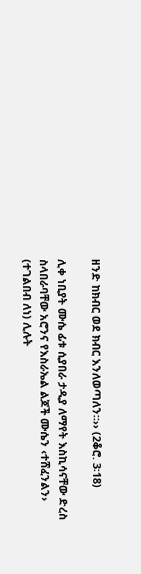ዘንድ ከክብር ወደ ክብር እንለወጣለን።›› (2ቆሮ. 3፡18)

ሊቀ ነቢያት ሙሴ ፊቱ ሲያበራ ታዲያ ለማየት እስኪሳናቸው ድረስ ስላበራባቸው አሮንና የእስራኤል ልጆች ሙሴን ‹ተሸፈንልን› (ተገልበብ ለነ) ሊሉት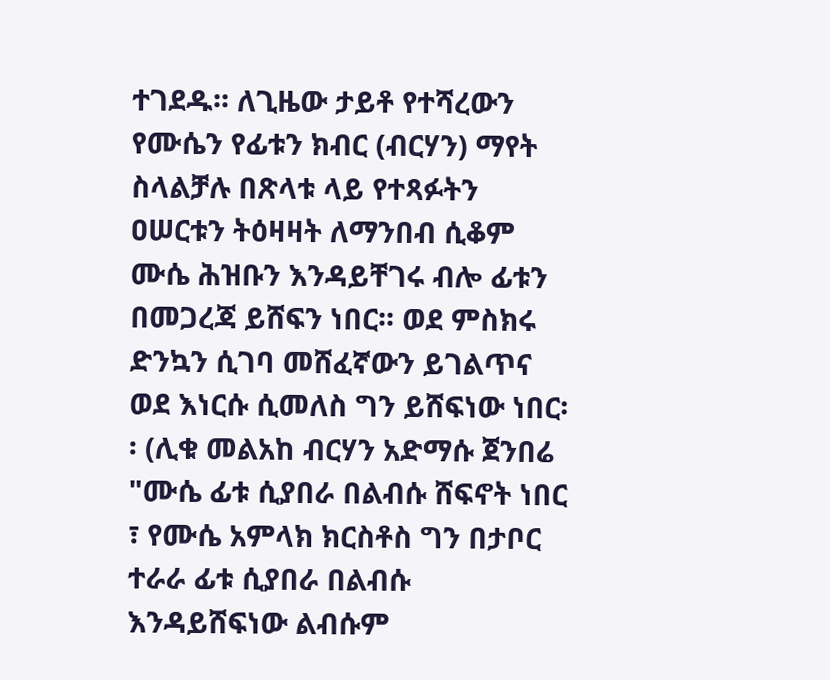ተገደዱ፡፡ ለጊዜው ታይቶ የተሻረውን የሙሴን የፊቱን ክብር (ብርሃን) ማየት ስላልቻሉ በጽላቱ ላይ የተጻፉትን ዐሠርቱን ትዕዛዛት ለማንበብ ሲቆም ሙሴ ሕዝቡን እንዳይቸገሩ ብሎ ፊቱን በመጋረጃ ይሸፍን ነበር፡፡ ወደ ምስክሩ ድንኳን ሲገባ መሸፈኛውን ይገልጥና ወደ እነርሱ ሲመለስ ግን ይሸፍነው ነበር፡፡ (ሊቁ መልአከ ብርሃን አድማሱ ጀንበሬ "ሙሴ ፊቱ ሲያበራ በልብሱ ሸፍኖት ነበር ፣ የሙሴ አምላክ ክርስቶስ ግን በታቦር ተራራ ፊቱ ሲያበራ በልብሱ እንዳይሸፍነው ልብሱም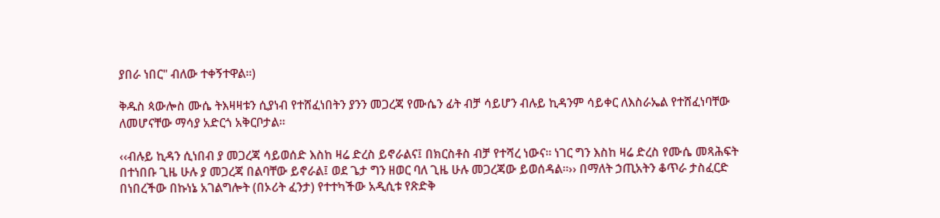ያበራ ነበር" ብለው ተቀኝተዋል።)

ቅዱስ ጳውሎስ ሙሴ ትእዛዛቱን ሲያነብ የተሸፈነበትን ያንን መጋረጃ የሙሴን ፊት ብቻ ሳይሆን ብሉይ ኪዳንም ሳይቀር ለእስራኤል የተሸፈነባቸው ለመሆናቸው ማሳያ አድርጎ አቅርቦታል፡፡

‹‹ብሉይ ኪዳን ሲነበብ ያ መጋረጃ ሳይወሰድ እስከ ዛሬ ድረስ ይኖራልና፤ በክርስቶስ ብቻ የተሻረ ነውና። ነገር ግን እስከ ዛሬ ድረስ የሙሴ መጻሕፍት በተነበቡ ጊዜ ሁሉ ያ መጋረጃ በልባቸው ይኖራል፤ ወደ ጌታ ግን ዘወር ባለ ጊዜ ሁሉ መጋረጃው ይወሰዳል።›› በማለት ኃጢአትን ቆጥራ ታስፈርድ በነበረችው በኩነኔ አገልግሎት (በኦሪት ፈንታ) የተተካችው አዲሲቱ የጽድቅ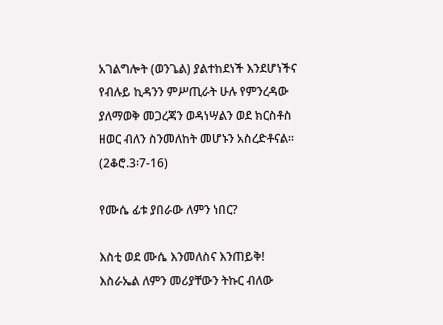አገልግሎት (ወንጌል) ያልተከደነች እንደሆነችና የብሉይ ኪዳንን ምሥጢራት ሁሉ የምንረዳው ያለማወቅ መጋረጃን ወዳነሣልን ወደ ክርስቶስ ዘወር ብለን ስንመለከት መሆኑን አስረድቶናል፡፡ (2ቆሮ.3፡7-16)

የሙሴ ፊቱ ያበራው ለምን ነበር?

እስቲ ወደ ሙሴ እንመለስና እንጠይቅ! እስራኤል ለምን መሪያቸውን ትኩር ብለው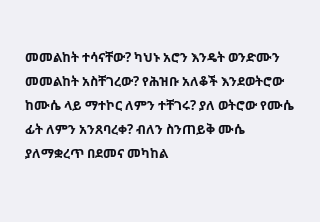መመልከት ተሳናቸው? ካህኑ አሮን እንዴት ወንድሙን መመልከት አስቸገረው? የሕዝቡ አለቆች እንደወትሮው ከሙሴ ላይ ማተኮር ለምን ተቸገሩ? ያለ ወትሮው የሙሴ ፊት ለምን አንጸባረቀ? ብለን ስንጠይቅ ሙሴ ያለማቋረጥ በደመና መካከል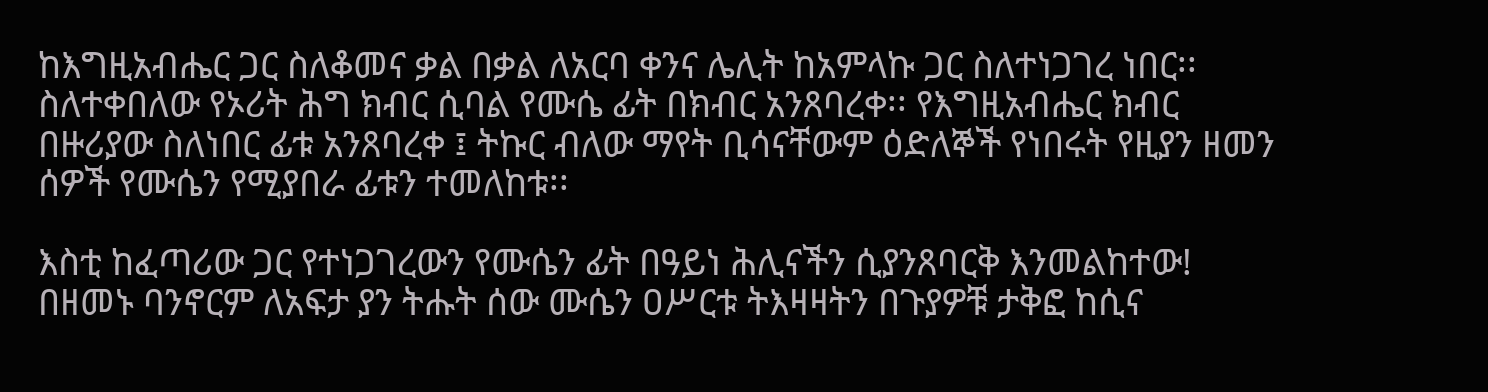ከእግዚአብሔር ጋር ስለቆመና ቃል በቃል ለአርባ ቀንና ሌሊት ከአምላኩ ጋር ስለተነጋገረ ነበር፡፡ ስለተቀበለው የኦሪት ሕግ ክብር ሲባል የሙሴ ፊት በክብር አንጸባረቀ፡፡ የእግዚአብሔር ክብር በዙሪያው ስለነበር ፊቱ አንጸባረቀ ፤ ትኩር ብለው ማየት ቢሳናቸውም ዕድለኞች የነበሩት የዚያን ዘመን ሰዎች የሙሴን የሚያበራ ፊቱን ተመለከቱ፡፡

እስቲ ከፈጣሪው ጋር የተነጋገረውን የሙሴን ፊት በዓይነ ሕሊናችን ሲያንጸባርቅ እንመልከተው! በዘመኑ ባንኖርም ለአፍታ ያን ትሑት ሰው ሙሴን ዐሥርቱ ትእዛዛትን በጉያዎቹ ታቅፎ ከሲና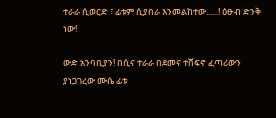ተራራ ሲወርድ ፣ ፊቱም ሲያበራ እንመልከተው......! ዕፁብ ድንቅ ነው!

ውድ አንባቢያን! በሲና ተራራ በደመና ተሸፍኖ ፈጣሪውን ያነጋገረው ሙሴ ፊቱ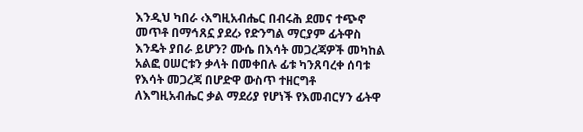እንዲህ ካበራ ‹እግዚአብሔር በብሩሕ ደመና ተጭኖ መጥቶ በማኅጸኗ ያደረ› የድንግል ማርያም ፊትዋስ እንዴት ያበራ ይሆን? ሙሴ በእሳት መጋረጃዎች መካከል አልፎ ዐሠርቱን ቃላት በመቀበሉ ፊቱ ካንጸባረቀ ሰባቱ የእሳት መጋረጃ በሆድዋ ውስጥ ተዘርግቶ ለእግዚአብሔር ቃል ማደሪያ የሆነች የእመብርሃን ፊትዋ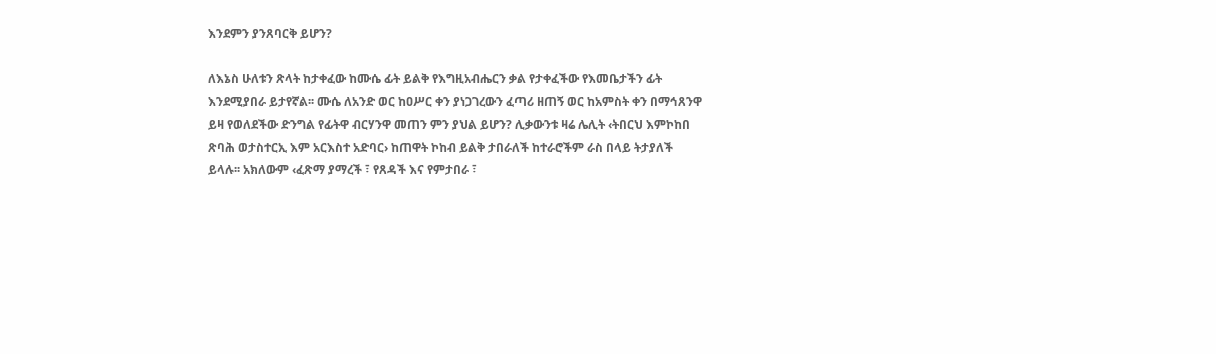እንደምን ያንጸባርቅ ይሆን?

ለእኔስ ሁለቱን ጽላት ከታቀፈው ከሙሴ ፊት ይልቅ የእግዚአብሔርን ቃል የታቀፈችው የእመቤታችን ፊት እንደሚያበራ ይታየኛል፡፡ ሙሴ ለአንድ ወር ከዐሥር ቀን ያነጋገረውን ፈጣሪ ዘጠኝ ወር ከአምስት ቀን በማኅጸንዋ ይዛ የወለደችው ድንግል የፊትዋ ብርሃንዋ መጠን ምን ያህል ይሆን? ሊቃውንቱ ዛሬ ሌሊት ‹ትበርህ እምኮከበ ጽባሕ ወታስተርኢ እም አርእስተ አድባር› ከጠዋት ኮከብ ይልቅ ታበራለች ከተራሮችም ራስ በላይ ትታያለች ይላሉ፡፡ አክለውም ‹ፈጽማ ያማረች ፣ የጸዳች እና የምታበራ ፣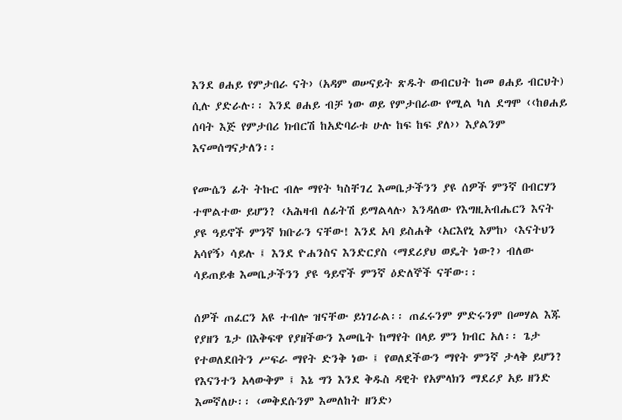እንደ ፀሐይ የምታበራ ናት› (አዳም ወሠናይት ጽዱት ወብርህት ከመ ፀሐይ ብርህት) ሲሉ ያድራሉ፡፡ እንደ ፀሐይ ብቻ ነው ወይ የምታበራው የሚል ካለ ደግሞ ‹‹ከፀሐይ ሰባት እጅ የምታበሪ ክብርሽ ከአድባራቱ ሁሉ ከፍ ከፍ ያለ›› እያልንም እናመሰግናታለን፡፡

የሙሴን ፊት ትኩር ብሎ ማየት ካስቸገረ እመቤታችንን ያዩ ሰዎች ምንኛ በብርሃን ተሞልተው ይሆን? ‹አሕዛብ ለፊትሽ ይማልላሉ› እንዳለው የእግዚአብሔርን እናት ያዩ ዓይኖች ምንኛ ክቡራን ናቸው! እንደ አባ ይስሐቅ ‹አርእየኒ እምከ› ‹እናትህን አሳየኝ› ሳይሉ ፤ እንደ ዮሐንስና እንድርያስ ‹ማደሪያህ ወዴት ነው?› ብለው ሳይጠይቁ እመቤታችንን ያዩ ዓይኖች ምንኛ ዕድለኞች ናቸው፡፡

ሰዎች ጠፈርን አዩ ተብሎ ዝናቸው ይነገራል፡፡ ጠፈሩንም ምድሩንም በመሃል እጁ የያዘን ጌታ በእቅፍዋ የያዘችውን እመቤት ከማየት በላይ ምን ክብር አለ፡፡ ጌታ የተወለደበትን ሥፍራ ማየት ድንቅ ነው ፤ የወለደችውን ማየት ምንኛ ታላቅ ይሆን? የእናንተን አላውቅም ፤ እኔ ግን እንደ ቅዱስ ዳዊት የአምላክን ማደሪያ አይ ዘንድ እመኛለሁ፡፡ ‹መቅደሱንም እመለከት ዘንድ›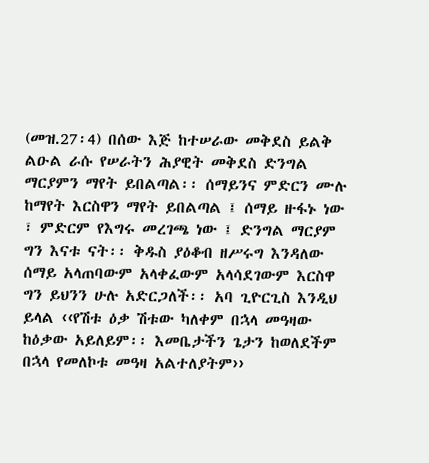(መዝ.27፡4) በሰው እጅ ከተሠራው መቅደስ ይልቅ ልዑል ራሱ የሠራትን ሕያዊት መቅደስ ድንግል ማርያምን ማየት ይበልጣል፡፡ ሰማይንና ምድርን ሙሉ ከማየት እርስዋን ማየት ይበልጣል ፤ ሰማይ ዙፋኑ ነው ፣ ምድርም የእግሩ መረገጫ ነው ፤ ድንግል ማርያም ግን እናቱ ናት፡፡ ቅዱስ ያዕቆብ ዘሥሩግ እንዳለው ሰማይ አላጠባውም አላቀፈውም አላሳደገውም እርስዋ ግን ይህንን ሁሉ አድርጋለች፡፡ አባ ጊዮርጊስ እንዲህ ይላል ‹‹የሽቱ ዕቃ ሽቱው ካለቀም በኋላ መዓዛው ከዕቃው አይለይም፡፡ እመቤታችን ጌታን ከወለደችም በኋላ የመለኮቱ መዓዛ አልተለያትም››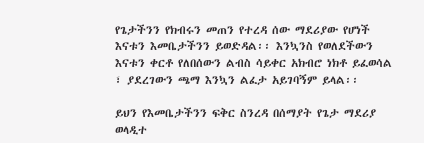የጌታችንን የክብሩን መጠን የተረዳ ሰው ማደሪያው የሆነች እናቱን እመቤታችንን ይወድዳል፡፡ እንኳንስ የወለደችውን እናቱን ቀርቶ የለበሰውን ልብስ ሳይቀር አክብሮ ነክቶ ይፈወሳል ፣ ያደረገውን ጫማ እንኳን ልፈታ አይገባኝም ይላል፡፡

ይህን የእመቤታችንን ፍቅር ስንረዳ በሰማያት የጌታ ማደሪያ ወላዲተ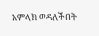አምላክ ወዳለችበት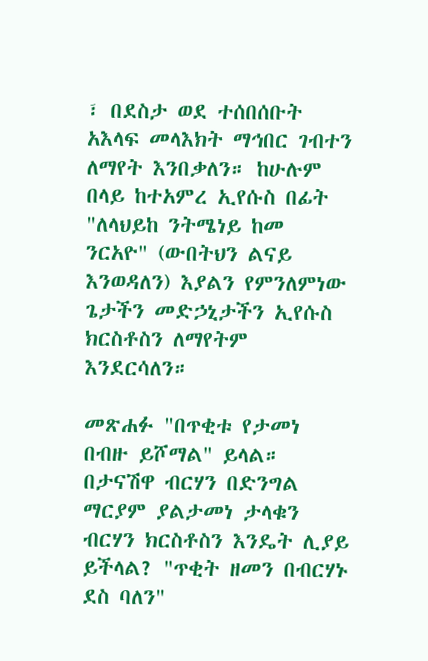፣ በደስታ ወደ ተሰበሰቡት አእላፍ መላእክት ማኅበር ገብተን ለማየት እንበቃለን። ከሁሉም በላይ ከተአምረ ኢየሱስ በፊት "ለላህይከ ንትሜነይ ከመ ንርአዮ" (ውበትህን ልናይ እንወዳለን) እያልን የምንለምነው ጌታችን መድኃኒታችን ኢየሱስ ክርስቶስን ለማየትም እንደርሳለን።

መጽሐፉ "በጥቂቱ የታመነ በብዙ ይሾማል" ይላል። በታናሽዋ ብርሃን በድንግል ማርያም ያልታመነ ታላቁን ብርሃን ክርስቶስን እንዴት ሊያይ ይችላል? "ጥቂት ዘመን በብርሃኑ ደስ ባለን"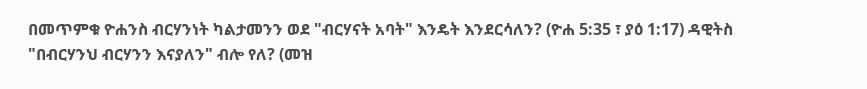በመጥምቁ ዮሐንስ ብርሃንነት ካልታመንን ወደ "ብርሃናት አባት" እንዴት እንደርሳለን? (ዮሐ 5:35 ፣ ያዕ 1:17) ዳዊትስ "በብርሃንህ ብርሃንን እናያለን" ብሎ የለ? (መዝ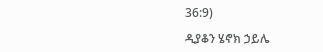36:9)

ዲያቆን ሄኖክ ኃይሌ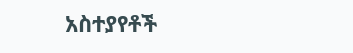አስተያየቶች